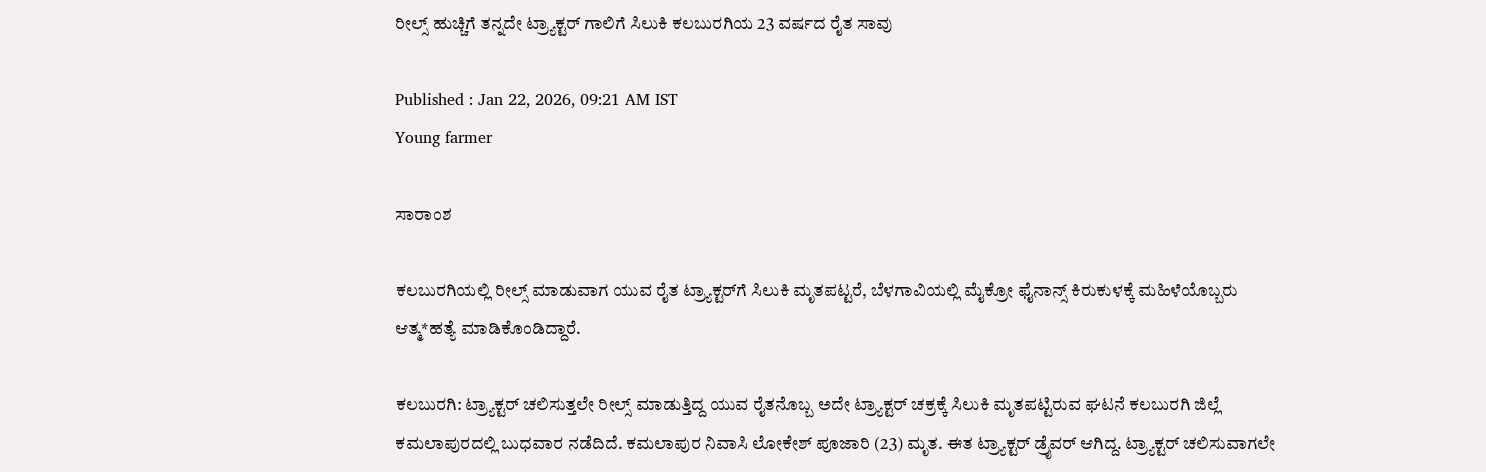ರೀಲ್ಸ್‌ ಹುಚ್ಚಿಗೆ ತನ್ನದೇ ಟ್ರ್ಯಾಕ್ಟರ್‌ ಗಾಲಿಗೆ ಸಿಲುಕಿ ಕಲಬುರಗಿಯ 23 ವರ್ಷದ ರೈತ ಸಾವು

Published : Jan 22, 2026, 09:21 AM IST
Young farmer

ಸಾರಾಂಶ

ಕಲಬುರಗಿಯಲ್ಲಿ ರೀಲ್ಸ್ ಮಾಡುವಾಗ ಯುವ ರೈತ ಟ್ರ್ಯಾಕ್ಟರ್‌ಗೆ ಸಿಲುಕಿ ಮೃತಪಟ್ಟರೆ, ಬೆಳಗಾವಿಯಲ್ಲಿ ಮೈಕ್ರೋ ಫೈನಾನ್ಸ್ ಕಿರುಕುಳಕ್ಕೆ ಮಹಿಳೆಯೊಬ್ಬರು ಆತ್ಮ*ಹತ್ಯೆ ಮಾಡಿಕೊಂಡಿದ್ದಾರೆ.

ಕಲಬುರಗಿ: ಟ್ರ್ಯಾಕ್ಟರ್‌ ಚಲಿಸುತ್ತಲೇ ರೀಲ್ಸ್‌ ಮಾಡುತ್ತಿದ್ದ ಯುವ ರೈತನೊಬ್ಬ ಅದೇ ಟ್ರ್ಯಾಕ್ಟರ್‌ ಚಕ್ರಕ್ಕೆ ಸಿಲುಕಿ ಮೃತಪಟ್ಟಿರುವ ಘಟನೆ ಕಲಬುರಗಿ ಜಿಲ್ಲೆ ಕಮಲಾಪುರದಲ್ಲಿ ಬುಧವಾರ ನಡೆದಿದೆ. ಕಮಲಾಪುರ ನಿವಾಸಿ ಲೋಕೇಶ್ ಪೂಜಾರಿ (23) ಮೃತ. ಈತ ಟ್ರ್ಯಾಕ್ಟರ್‌ ಡ್ರೈವರ್‌ ಆಗಿದ್ದ. ಟ್ರ್ಯಾಕ್ಟರ್‌ ಚಲಿಸುವಾಗಲೇ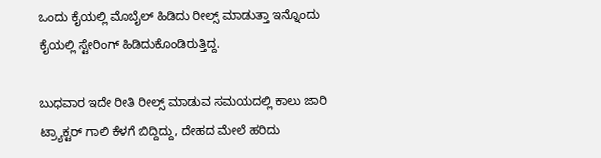ಒಂದು ಕೈಯಲ್ಲಿ ಮೊಬೈಲ್ ಹಿಡಿದು ರೀಲ್ಸ್‌ ಮಾಡುತ್ತಾ ಇನ್ನೊಂದು ಕೈಯಲ್ಲಿ ಸ್ಟೇರಿಂಗ್ ಹಿಡಿದುಕೊಂಡಿರುತ್ತಿದ್ದ.

ಬುಧವಾರ ಇದೇ ರೀತಿ ರೀಲ್ಸ್‌ ಮಾಡುವ ಸಮಯದಲ್ಲಿ ಕಾಲು ಜಾರಿ ಟ್ರ್ಯಾಕ್ಟರ್‌ ಗಾಲಿ ಕೆಳಗೆ ಬಿದ್ದಿದ್ದು, ದೇಹದ ಮೇಲೆ ಹರಿದು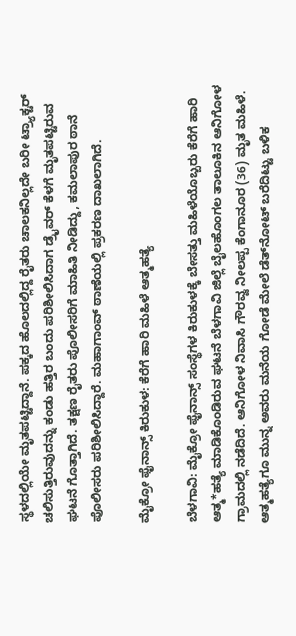ಸ್ಥಳದಲ್ಲಿಯೇ ಮೃತಪಟ್ಟಿದ್ದಾನೆ. ಪಕ್ಕದ ಹೊಲದಲ್ಲಿದ್ದ ರೈತರು ಚಾಲಕನಿಲ್ಲದೇ ಬರೀ ಟ್ರ್ಯಾಕ್ಟರ್‌ ಚಲಿಸುತ್ತಿರುವುದನ್ನು ಕಂಡು ಹತ್ತಿರ ಬಂದು ಪರಿಶೀಲಿಸಿದಾಗ ಡ್ರೈವರ್ ಕೆಳಗೆ ಮೃತಪಟ್ಟಿರುವ ಘಟನೆ ಗೊತ್ತಾಗಿದೆ. ತಕ್ಷಣ ರೈತರು ಪೊಲೀಸರಿಗೆ ಮಾಹಿತಿ ನೀಡಿದ್ದು, ಕಮಲಾಪುರ ಠಾನೆ ಪೊಲೀಸರು ಪರಿಶೀಲಿಸಿದ್ದಾರೆ. ಮಹಾಗಾಂವ್‌ ಠಾಣೆಯಲ್ಲಿ ಪ್ರಕರಣ ದಾಖಲಾಗಿದೆ.

ಮೈಕ್ರೋ ಫೈನಾನ್ಸ್‌ ಕಿರುಕುಳ: ಕೆರೆಗೆ ಹಾರಿ ಮಹಿಳೆ ಆತ್ಮಹತ್ಯೆ

ಬೆಳಗಾವಿ: ಮೈಕ್ರೋ ಫೈನಾನ್ಸ್ ಸಂಸ್ಥೆಗಳ ಕಿರುಕುಳಕ್ಕೆ ಬೇಸತ್ತು ಮಹಿಳೆಯೊಬ್ಬರು ಕೆರೆಗೆ ಹಾರಿ ಆತ್ಮ*ಹತ್ಯೆ ಮಾಡಿಕೊಂಡಿರುವ ಘಟನೆ ಬೆಳಗಾವಿ ಜಿಲ್ಲೆ ಬೈಲಹೊಂಗಲ ತಾಲೂಕಿನ ಆನಿಗೋಳ ಗ್ರಾಮದಲ್ಲಿ ನಡೆದಿದೆ. ಆನಿಗೋಳ ನಿವಾಸಿ ಗೌರವ್ವ ನೀಲಪ್ಪ ಕೆಂಗಾನೂರ (36) ಮೃತ ಮಹಿಳೆ. ಆತ್ಮಹತ್ಯೆಗೂ ಮುನ್ನ ಅವರು ಮನೆಯ ಗೋಡೆ ಮೇಲೆ ಡೆತ್‌ನೋಟ್‌ ಬರೆದಿಟ್ಟು ಬಳಿಕ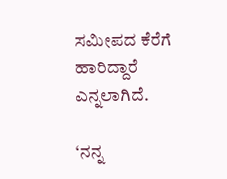ಸಮೀಪದ ಕೆರೆಗೆ ಹಾರಿದ್ದಾರೆ ಎನ್ನಲಾಗಿದೆ.

‘ನನ್ನ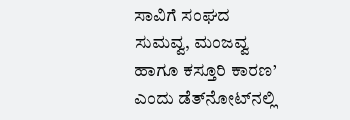ಸಾವಿಗೆ ಸಂಘದ ಸುಮವ್ವ, ಮಂಜವ್ವ ಹಾಗೂ ಕಸ್ತೂರಿ ಕಾರಣ’ ಎಂದು ಡೆತ್‌ನೋಟ್‌ನಲ್ಲಿ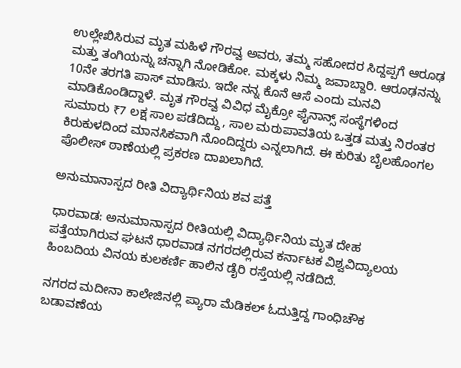ಉಲ್ಲೇಖಿಸಿರುವ ಮೃತ ಮಹಿಳೆ ಗೌರವ್ವ ಅವರು, ತಮ್ಮ ಸಹೋದರ ಸಿದ್ದಪ್ಪಗೆ ಆರೂಢ ಮತ್ತು ತಂಗಿಯನ್ನು ಚನ್ನಾಗಿ ನೋಡಿಕೋ. ಮಕ್ಕಳು ನಿಮ್ಮ ಜವಾಬ್ದಾರಿ. ಆರೂಢನನ್ನು 10ನೇ ತರಗತಿ ಪಾಸ್ ಮಾಡಿಸು. ಇದೇ ನನ್ನ ಕೊನೆ ಆಸೆ ಎಂದು ಮನವಿ ಮಾಡಿಕೊಂಡಿದ್ದಾಳೆ. ಮೃತ ಗೌರವ್ವ ವಿವಿಧ ಮೈಕ್ರೋ ಫೈನಾನ್ಸ್ ಸಂಸ್ಥೆಗಳಿಂದ ಸುಮಾರು ₹7 ಲಕ್ಷ ಸಾಲ ಪಡೆದಿದ್ದು, ಸಾಲ ಮರುಪಾವತಿಯ ಒತ್ತಡ ಮತ್ತು ನಿರಂತರ ಕಿರುಕುಳದಿಂದ ಮಾನಸಿಕವಾಗಿ ನೊಂದಿದ್ದರು ಎನ್ನಲಾಗಿದೆ. ಈ ಕುರಿತು ಬೈಲಹೊಂಗಲ ಪೊಲೀಸ್‌ ಠಾಣೆಯಲ್ಲಿ ಪ್ರಕರಣ ದಾಖಲಾಗಿದೆ.

ಅನುಮಾನಾಸ್ಪದ ರೀತಿ ವಿದ್ಯಾರ್ಥಿನಿಯ ಶವ ಪತ್ತೆ

ಧಾರವಾಡ: ಅನುಮಾನಾಸ್ಪದ ರೀತಿಯಲ್ಲಿ ವಿದ್ಯಾರ್ಥಿನಿಯ ಮೃತ ದೇಹ ಪತ್ತೆಯಾಗಿರುವ ಘಟನೆ ಧಾರವಾಡ ನಗರದಲ್ಲಿರುವ ಕರ್ನಾಟಕ ವಿಶ್ವವಿದ್ಯಾಲಯ ಹಿಂಬದಿಯ ವಿನಯ ಕುಲಕರ್ಣಿ ಹಾಲಿನ ಡೈರಿ ರಸ್ತೆಯಲ್ಲಿ ನಡೆದಿದೆ.

ನಗರದ ಮದೀನಾ ಕಾಲೇಜಿನಲ್ಲಿ ಪ್ಯಾರಾ ಮೆಡಿಕಲ್ ಓದುತ್ತಿದ್ದ ಗಾಂಧಿಚೌಕ ಬಡಾವಣೆಯ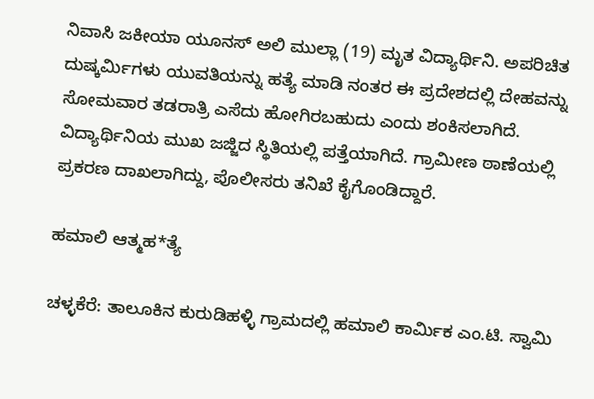ನಿವಾಸಿ ಜಕೀಯಾ ಯೂನಸ್ ಅಲಿ ಮುಲ್ಲಾ (19) ಮೃತ ವಿದ್ಯಾರ್ಥಿನಿ. ಅಪರಿಚಿತ ದುಷ್ಕರ್ಮಿಗಳು ಯುವತಿಯನ್ನು ಹತ್ಯೆ ಮಾಡಿ ನಂತರ ಈ ಪ್ರದೇಶದಲ್ಲಿ ದೇಹವನ್ನು ಸೋಮವಾರ ತಡರಾತ್ರಿ ಎಸೆದು ಹೋಗಿರಬಹುದು ಎಂದು ಶಂಕಿಸಲಾಗಿದೆ. ವಿದ್ಯಾರ್ಥಿನಿಯ ಮುಖ ಜಜ್ಜಿದ ಸ್ಥಿತಿಯಲ್ಲಿ ಪತ್ತೆಯಾಗಿದೆ. ಗ್ರಾಮೀಣ ಠಾಣೆಯಲ್ಲಿ ಪ್ರಕರಣ ದಾಖಲಾಗಿದ್ದು, ಪೊಲೀಸರು ತನಿಖೆ ಕೈಗೊಂಡಿದ್ದಾರೆ.

ಹಮಾಲಿ ಆತ್ಮಹ*ತ್ಯೆ

ಚಳ್ಳಕೆರೆ: ತಾಲೂಕಿನ ಕುರುಡಿಹಳ್ಳಿ ಗ್ರಾಮದಲ್ಲಿ ಹಮಾಲಿ ಕಾರ್ಮಿಕ ಎಂ.ಟಿ. ಸ್ವಾಮಿ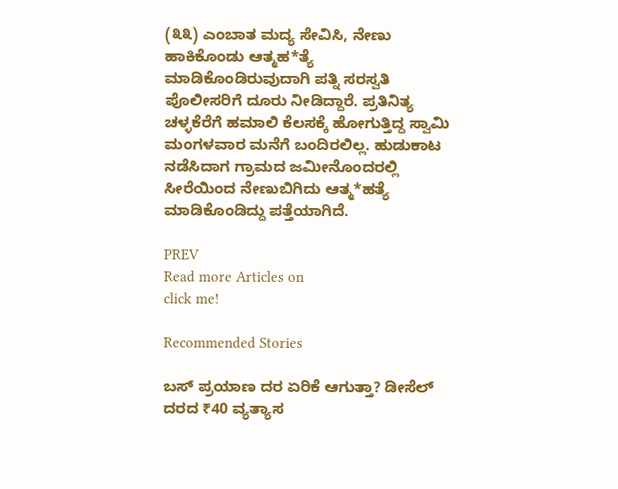(೩೩) ಎಂಬಾತ ಮದ್ಯ ಸೇವಿಸಿ, ನೇಣು ಹಾಕಿಕೊಂಡು ಆತ್ಮಹ*ತ್ಯೆ ಮಾಡಿಕೊಂಡಿರುವುದಾಗಿ ಪತ್ನಿ ಸರಸ್ವತಿ ಪೊಲೀಸರಿಗೆ ದೂರು ನೀಡಿದ್ದಾರೆ. ಪ್ರತಿನಿತ್ಯ ಚಳ್ಳಕೆರೆಗೆ ಹಮಾಲಿ ಕೆಲಸಕ್ಕೆ ಹೋಗುತ್ತಿದ್ದ ಸ್ವಾಮಿ ಮಂಗಳವಾರ ಮನೆಗೆ ಬಂದಿರಲಿಲ್ಲ. ಹುಡುಕಾಟ ನಡೆಸಿದಾಗ ಗ್ರಾಮದ ಜಮೀನೊಂದರಲ್ಲಿ ಸೀರೆಯಿಂದ ನೇಣುಬಿಗಿದು ಆತ್ಮ*ಹತ್ಯೆ ಮಾಡಿಕೊಂಡಿದ್ದು ಪತ್ತೆಯಾಗಿದೆ.

PREV
Read more Articles on
click me!

Recommended Stories

ಬಸ್‌ ಪ್ರಯಾಣ ದರ ಏರಿಕೆ ಆಗುತ್ತಾ? ಡೀಸೆಲ್‌ ದರದ ₹40 ವ್ಯತ್ಯಾಸ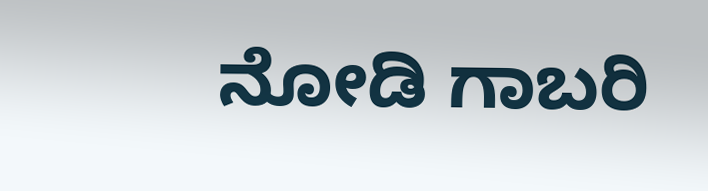ನೋಡಿ ಗಾಬರಿ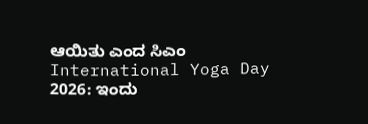ಆಯಿತು ಎಂದ ಸಿಎಂ
International Yoga Day 2026: ಇಂದು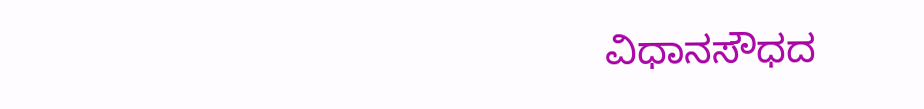ವಿಧಾನಸೌಧದ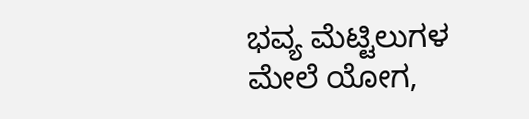ಭವ್ಯ ಮೆಟ್ಟಿಲುಗಳ ಮೇಲೆ ಯೋಗ,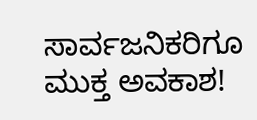ಸಾರ್ವಜನಿಕರಿಗೂ ಮುಕ್ತ ಅವಕಾಶ!